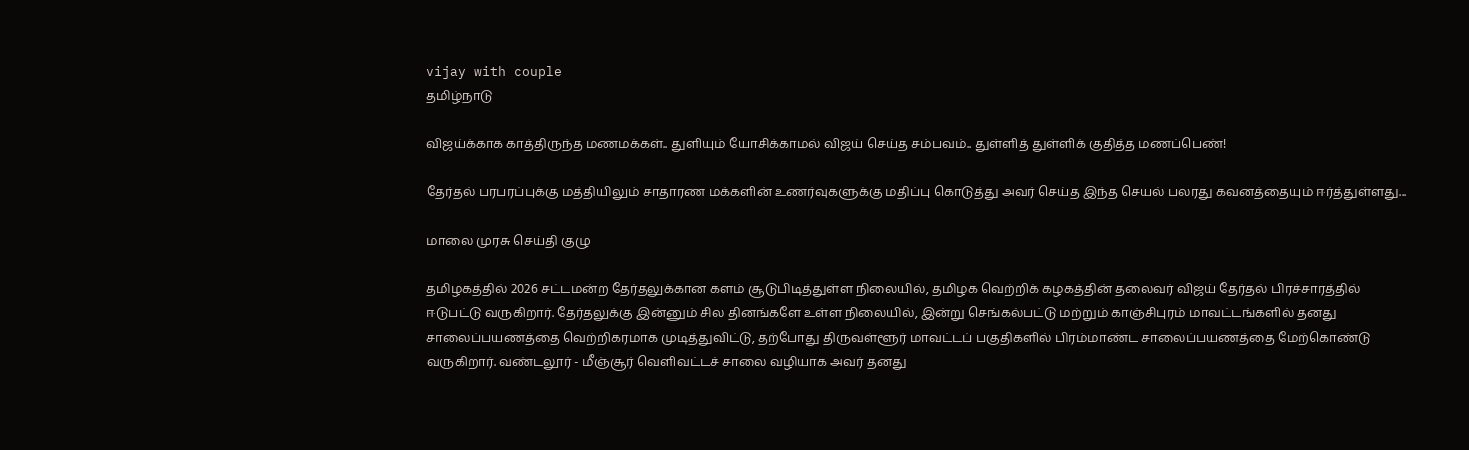vijay with couple
தமிழ்நாடு

விஜய்க்காக காத்திருந்த மணமக்கள்.. துளியும் யோசிக்காமல் விஜய் செய்த சம்பவம்.. துள்ளித் துள்ளிக் குதித்த மணப்பெண்!

தேர்தல் பரபரப்புக்கு மத்தியிலும் சாதாரண மக்களின் உணர்வுகளுக்கு மதிப்பு கொடுத்து அவர் செய்த இந்த செயல் பலரது கவனத்தையும் ஈர்த்துள்ளது...

மாலை முரசு செய்தி குழு

தமிழகத்தில் 2026 சட்டமன்ற தேர்தலுக்கான களம் சூடுபிடித்துள்ள நிலையில், தமிழக வெற்றிக் கழகத்தின் தலைவர் விஜய் தேர்தல் பிரச்சாரத்தில் ஈடுபட்டு வருகிறார். தேர்தலுக்கு இன்னும் சில தினங்களே உள்ள நிலையில், இன்று செங்கல்பட்டு மற்றும் காஞ்சிபுரம் மாவட்டங்களில் தனது சாலைப்பயணத்தை வெற்றிகரமாக முடித்துவிட்டு, தற்போது திருவள்ளூர் மாவட்டப் பகுதிகளில் பிரம்மாண்ட சாலைப்பயணத்தை மேற்கொண்டு வருகிறார். வண்டலூர் - மீஞ்சூர் வெளிவட்டச் சாலை வழியாக அவர் தனது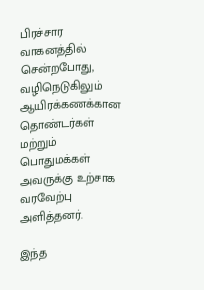பிரச்சார வாகனத்தில் சென்றபோது, வழிநெடுகிலும் ஆயிரக்கணக்கான தொண்டர்கள் மற்றும் பொதுமக்கள் அவருக்கு உற்சாக வரவேற்பு அளித்தனர்.

இந்த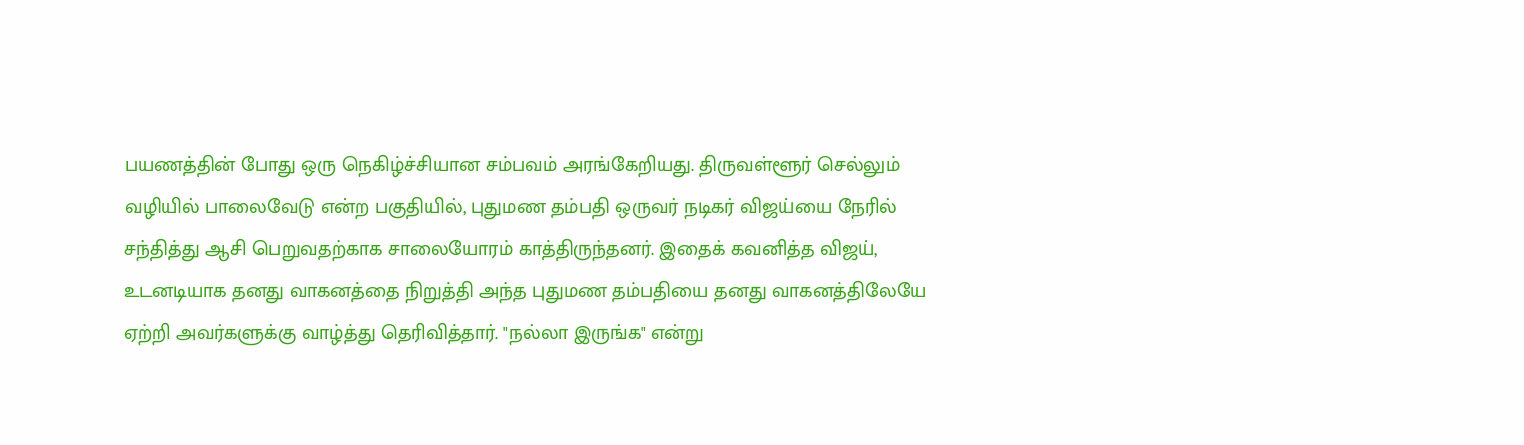பயணத்தின் போது ஒரு நெகிழ்ச்சியான சம்பவம் அரங்கேறியது. திருவள்ளூர் செல்லும் வழியில் பாலைவேடு என்ற பகுதியில், புதுமண தம்பதி ஒருவர் நடிகர் விஜய்யை நேரில் சந்தித்து ஆசி பெறுவதற்காக சாலையோரம் காத்திருந்தனர். இதைக் கவனித்த விஜய், உடனடியாக தனது வாகனத்தை நிறுத்தி அந்த புதுமண தம்பதியை தனது வாகனத்திலேயே ஏற்றி அவர்களுக்கு வாழ்த்து தெரிவித்தார். "நல்லா இருங்க" என்று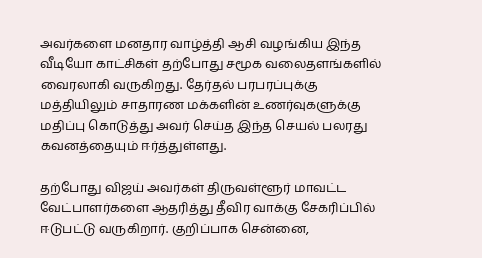அவர்களை மனதார வாழ்த்தி ஆசி வழங்கிய இந்த வீடியோ காட்சிகள் தற்போது சமூக வலைதளங்களில் வைரலாகி வருகிறது. தேர்தல் பரபரப்புக்கு மத்தியிலும் சாதாரண மக்களின் உணர்வுகளுக்கு மதிப்பு கொடுத்து அவர் செய்த இந்த செயல் பலரது கவனத்தையும் ஈர்த்துள்ளது.

தற்போது விஜய் அவர்கள் திருவள்ளூர் மாவட்ட வேட்பாளர்களை ஆதரித்து தீவிர வாக்கு சேகரிப்பில் ஈடுபட்டு வருகிறார். குறிப்பாக சென்னை,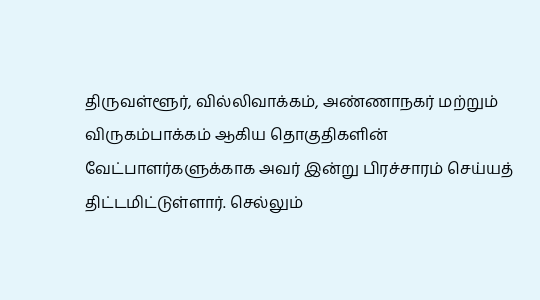திருவள்ளூர், வில்லிவாக்கம், அண்ணாநகர் மற்றும் விருகம்பாக்கம் ஆகிய தொகுதிகளின் வேட்பாளர்களுக்காக அவர் இன்று பிரச்சாரம் செய்யத் திட்டமிட்டுள்ளார். செல்லும்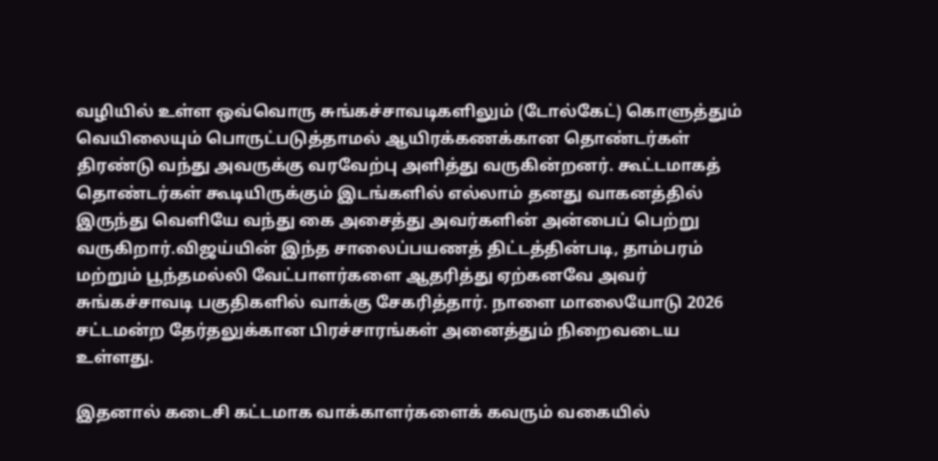வழியில் உள்ள ஒவ்வொரு சுங்கச்சாவடிகளிலும் (டோல்கேட்) கொளுத்தும் வெயிலையும் பொருட்படுத்தாமல் ஆயிரக்கணக்கான தொண்டர்கள் திரண்டு வந்து அவருக்கு வரவேற்பு அளித்து வருகின்றனர். கூட்டமாகத் தொண்டர்கள் கூடியிருக்கும் இடங்களில் எல்லாம் தனது வாகனத்தில் இருந்து வெளியே வந்து கை அசைத்து அவர்களின் அன்பைப் பெற்று வருகிறார்.விஜய்யின் இந்த சாலைப்பயணத் திட்டத்தின்படி, தாம்பரம் மற்றும் பூந்தமல்லி வேட்பாளர்களை ஆதரித்து ஏற்கனவே அவர் சுங்கச்சாவடி பகுதிகளில் வாக்கு சேகரித்தார். நாளை மாலையோடு 2026 சட்டமன்ற தேர்தலுக்கான பிரச்சாரங்கள் அனைத்தும் நிறைவடைய உள்ளது.

இதனால் கடைசி கட்டமாக வாக்காளர்களைக் கவரும் வகையில்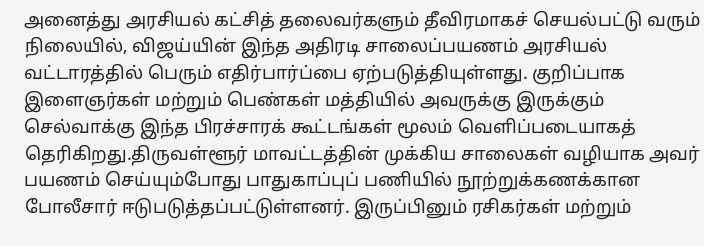அனைத்து அரசியல் கட்சித் தலைவர்களும் தீவிரமாகச் செயல்பட்டு வரும் நிலையில், விஜய்யின் இந்த அதிரடி சாலைப்பயணம் அரசியல் வட்டாரத்தில் பெரும் எதிர்பார்ப்பை ஏற்படுத்தியுள்ளது. குறிப்பாக இளைஞர்கள் மற்றும் பெண்கள் மத்தியில் அவருக்கு இருக்கும் செல்வாக்கு இந்த பிரச்சாரக் கூட்டங்கள் மூலம் வெளிப்படையாகத் தெரிகிறது.திருவள்ளூர் மாவட்டத்தின் முக்கிய சாலைகள் வழியாக அவர் பயணம் செய்யும்போது பாதுகாப்புப் பணியில் நூற்றுக்கணக்கான போலீசார் ஈடுபடுத்தப்பட்டுள்ளனர். இருப்பினும் ரசிகர்கள் மற்றும்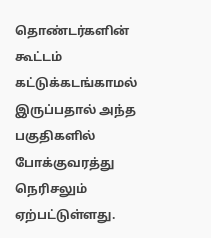தொண்டர்களின் கூட்டம் கட்டுக்கடங்காமல் இருப்பதால் அந்த பகுதிகளில் போக்குவரத்து நெரிசலும் ஏற்பட்டுள்ளது.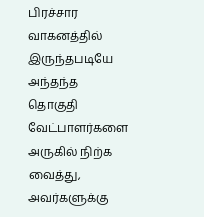பிரச்சார வாகனத்தில் இருந்தபடியே அந்தந்த தொகுதி வேட்பாளர்களை அருகில் நிற்க வைத்து, அவர்களுக்கு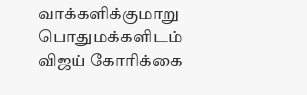வாக்களிக்குமாறு பொதுமக்களிடம் விஜய் கோரிக்கை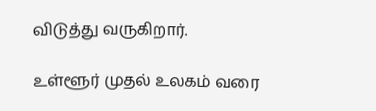விடுத்து வருகிறார்.

உள்ளூர் முதல் உலகம் வரை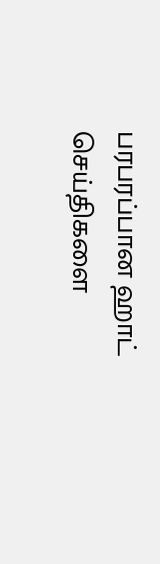பரபரப்பான ஹாட் செய்திகளை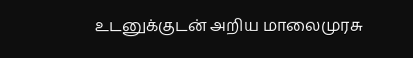உடனுக்குடன் அறிய மாலைமுரசு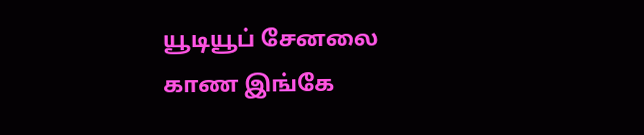யூடியூப் சேனலை காண இங்கே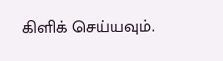கிளிக் செய்யவும்.